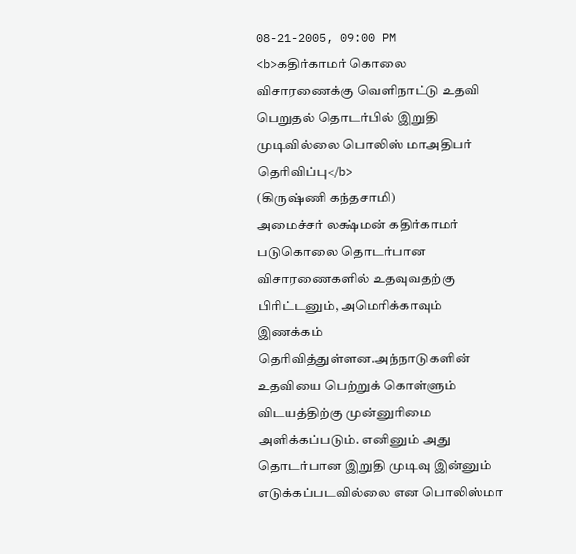08-21-2005, 09:00 PM
<b>கதிர்காமர் கொலை விசாரணைக்கு வெளிநாட்டு உதவி பெறுதல் தொடர்பில் இறுதி முடிவில்லை பொலிஸ் மாஅதிபர் தெரிவிப்பு</b>
(கிருஷ்ணி கந்தசாமி)
அமைச்சர் லக்ஷ்மன் கதிர்காமர் படுகொலை தொடர்பான விசாரணைகளில் உதவுவதற்கு பிரிட்டனும், அமெரிக்காவும் இணக்கம் தெரிவித்துள்ளன.அந்நாடுகளின் உதவியை பெற்றுக் கொள்ளும் விடயத்திற்கு முன்னுரிமை அளிக்கப்படும். எனினும் அது தொடர்பான இறுதி முடிவு இன்னும் எடுக்கப்படவில்லை என பொலிஸ்மா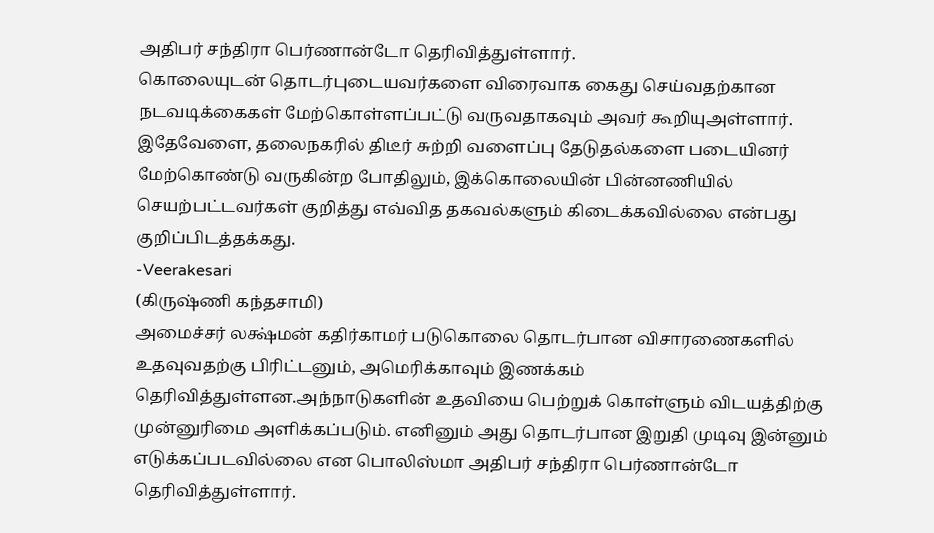அதிபர் சந்திரா பெர்ணான்டோ தெரிவித்துள்ளார்.
கொலையுடன் தொடர்புடையவர்களை விரைவாக கைது செய்வதற்கான நடவடிக்கைகள் மேற்கொள்ளப்பட்டு வருவதாகவும் அவர் கூறியுஅள்ளார்.
இதேவேளை, தலைநகரில் திடீர் சுற்றி வளைப்பு தேடுதல்களை படையினர் மேற்கொண்டு வருகின்ற போதிலும், இக்கொலையின் பின்னணியில் செயற்பட்டவர்கள் குறித்து எவ்வித தகவல்களும் கிடைக்கவில்லை என்பது குறிப்பிடத்தக்கது.
-Veerakesari
(கிருஷ்ணி கந்தசாமி)
அமைச்சர் லக்ஷ்மன் கதிர்காமர் படுகொலை தொடர்பான விசாரணைகளில் உதவுவதற்கு பிரிட்டனும், அமெரிக்காவும் இணக்கம் தெரிவித்துள்ளன.அந்நாடுகளின் உதவியை பெற்றுக் கொள்ளும் விடயத்திற்கு முன்னுரிமை அளிக்கப்படும். எனினும் அது தொடர்பான இறுதி முடிவு இன்னும் எடுக்கப்படவில்லை என பொலிஸ்மா அதிபர் சந்திரா பெர்ணான்டோ தெரிவித்துள்ளார்.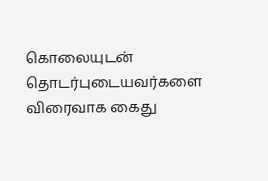கொலையுடன் தொடர்புடையவர்களை விரைவாக கைது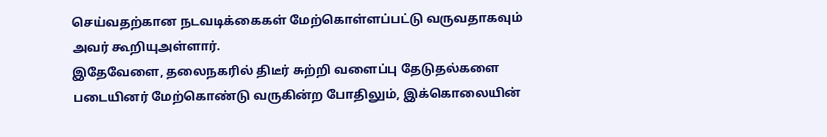செய்வதற்கான நடவடிக்கைகள் மேற்கொள்ளப்பட்டு வருவதாகவும் அவர் கூறியுஅள்ளார்.
இதேவேளை, தலைநகரில் திடீர் சுற்றி வளைப்பு தேடுதல்களை படையினர் மேற்கொண்டு வருகின்ற போதிலும், இக்கொலையின்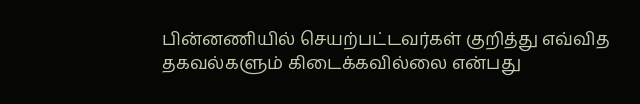பின்னணியில் செயற்பட்டவர்கள் குறித்து எவ்வித தகவல்களும் கிடைக்கவில்லை என்பது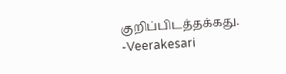குறிப்பிடத்தக்கது.
-Veerakesari